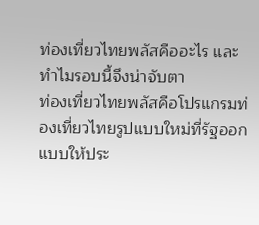ท่องเที่ยวไทยพลัสคืออะไร และทำไมรอบนี้จึงน่าจับตา
ท่องเที่ยวไทยพลัสคือโปรแกรมท่องเที่ยวไทยรูปแบบใหม่ที่รัฐออกแบบให้ประ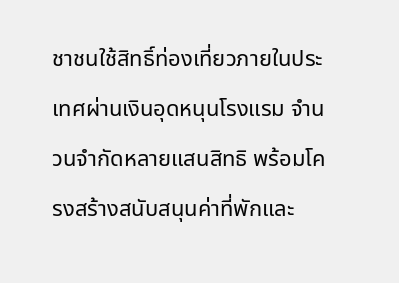ชาชนใช้สิทธิ์ท่องเที่ยวภายในประเทศผ่านเงินอุดหนุนโรงแรม จำนวนจำกัดหลายแสนสิทธิ พร้อมโครงสร้างสนับสนุนค่าที่พักและ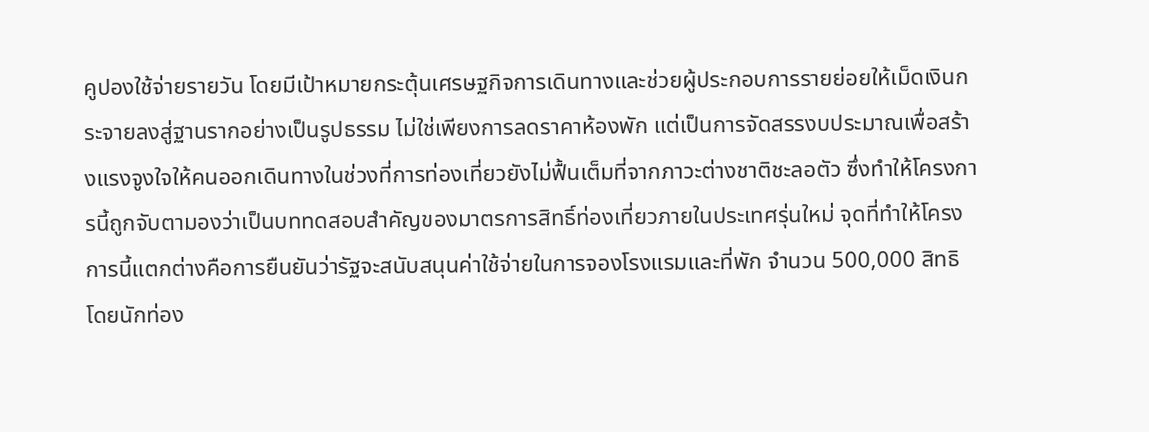คูปองใช้จ่ายรายวัน โดยมีเป้าหมายกระตุ้นเศรษฐกิจการเดินทางและช่วยผู้ประกอบการรายย่อยให้เม็ดเงินกระจายลงสู่ฐานรากอย่างเป็นรูปธรรม ไม่ใช่เพียงการลดราคาห้องพัก แต่เป็นการจัดสรรงบประมาณเพื่อสร้างแรงจูงใจให้คนออกเดินทางในช่วงที่การท่องเที่ยวยังไม่ฟื้นเต็มที่จากภาวะต่างชาติชะลอตัว ซึ่งทำให้โครงการนี้ถูกจับตามองว่าเป็นบททดสอบสำคัญของมาตรการสิทธิ์ท่องเที่ยวภายในประเทศรุ่นใหม่ จุดที่ทำให้โครงการนี้แตกต่างคือการยืนยันว่ารัฐจะสนับสนุนค่าใช้จ่ายในการจองโรงแรมและที่พัก จำนวน 500,000 สิทธิ โดยนักท่อง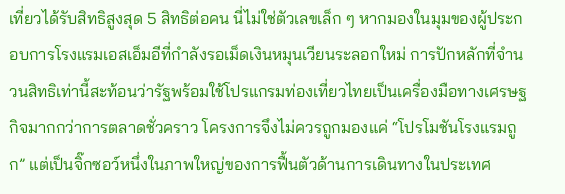เที่ยวได้รับสิทธิสูงสุด 5 สิทธิต่อคน นี่ไม่ใช่ตัวเลขเล็ก ๆ หากมองในมุมของผู้ประกอบการโรงแรมเอสเอ็มอีที่กำลังรอเม็ดเงินหมุนเวียนระลอกใหม่ การปักหลักที่จำนวนสิทธิเท่านี้สะท้อนว่ารัฐพร้อมใช้โปรแกรมท่องเที่ยวไทยเป็นเครื่องมือทางเศรษฐกิจมากกว่าการตลาดชั่วคราว โครงการจึงไม่ควรถูกมองแค่ “โปรโมชันโรงแรมถูก” แต่เป็นจิ๊กซอว์หนึ่งในภาพใหญ่ของการฟื้นตัวด้านการเดินทางในประเทศ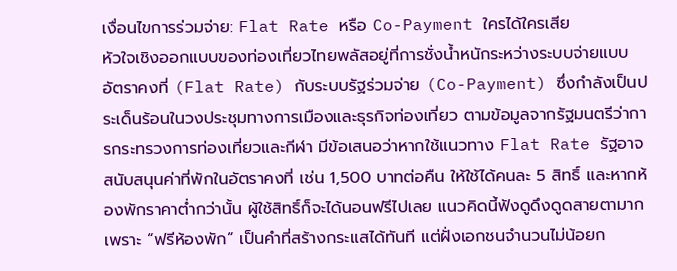เงื่อนไขการร่วมจ่าย: Flat Rate หรือ Co-Payment ใครได้ใครเสีย
หัวใจเชิงออกแบบของท่องเที่ยวไทยพลัสอยู่ที่การชั่งน้ำหนักระหว่างระบบจ่ายแบบอัตราคงที่ (Flat Rate) กับระบบรัฐร่วมจ่าย (Co-Payment) ซึ่งกำลังเป็นประเด็นร้อนในวงประชุมทางการเมืองและธุรกิจท่องเที่ยว ตามข้อมูลจากรัฐมนตรีว่าการกระทรวงการท่องเที่ยวและกีฬา มีข้อเสนอว่าหากใช้แนวทาง Flat Rate รัฐอาจสนับสนุนค่าที่พักในอัตราคงที่ เช่น 1,500 บาทต่อคืน ให้ใช้ได้คนละ 5 สิทธิ์ และหากห้องพักราคาต่ำกว่านั้น ผู้ใช้สิทธิ์ก็จะได้นอนฟรีไปเลย แนวคิดนี้ฟังดูดึงดูดสายตามาก เพราะ “ฟรีห้องพัก” เป็นคำที่สร้างกระแสได้ทันที แต่ฝั่งเอกชนจำนวนไม่น้อยก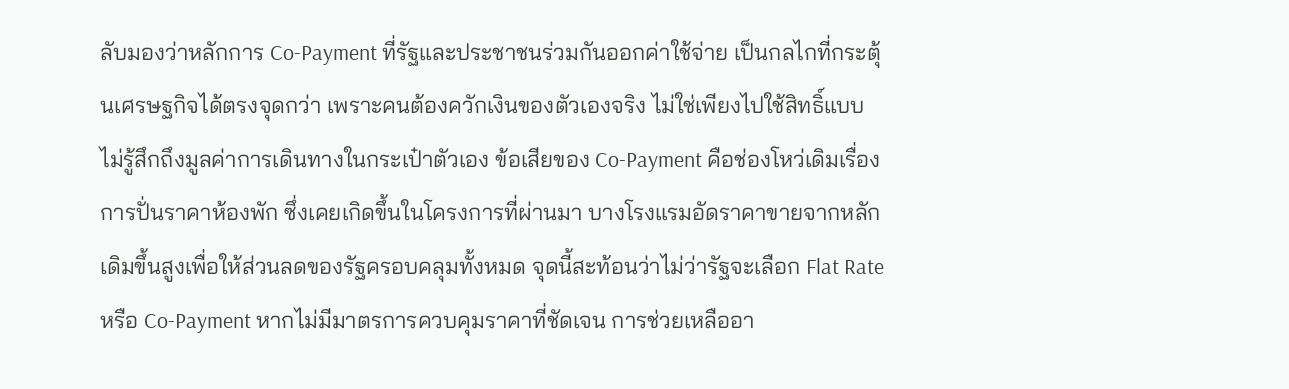ลับมองว่าหลักการ Co-Payment ที่รัฐและประชาชนร่วมกันออกค่าใช้จ่าย เป็นกลไกที่กระตุ้นเศรษฐกิจได้ตรงจุดกว่า เพราะคนต้องควักเงินของตัวเองจริง ไม่ใช่เพียงไปใช้สิทธิ์แบบไม่รู้สึกถึงมูลค่าการเดินทางในกระเป๋าตัวเอง ข้อเสียของ Co-Payment คือช่องโหว่เดิมเรื่องการปั่นราคาห้องพัก ซึ่งเคยเกิดขึ้นในโครงการที่ผ่านมา บางโรงแรมอัดราคาขายจากหลักเดิมขึ้นสูงเพื่อให้ส่วนลดของรัฐครอบคลุมทั้งหมด จุดนี้สะท้อนว่าไม่ว่ารัฐจะเลือก Flat Rate หรือ Co-Payment หากไม่มีมาตรการควบคุมราคาที่ชัดเจน การช่วยเหลืออา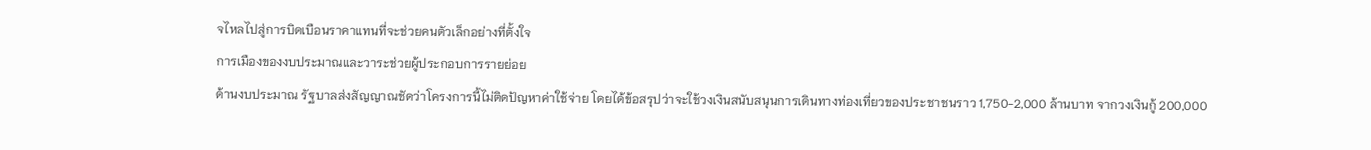จไหลไปสู่การบิดเบือนราคาแทนที่จะช่วยคนตัวเล็กอย่างที่ตั้งใจ
การเมืองของงบประมาณและวาระช่วยผู้ประกอบการรายย่อย
ด้านงบประมาณ รัฐบาลส่งสัญญาณชัดว่าโครงการนี้ไม่ติดปัญหาค่าใช้จ่าย โดยได้ข้อสรุปว่าจะใช้วงเงินสนับสนุนการเดินทางท่องเที่ยวของประชาชนราว 1,750-2,000 ล้านบาท จากวงเงินกู้ 200,000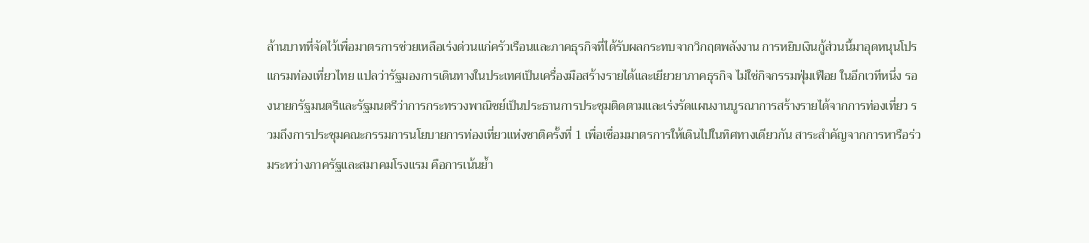ล้านบาทที่จัดไว้เพื่อมาตรการช่วยเหลือเร่งด่วนแก่ครัวเรือนและภาคธุรกิจที่ได้รับผลกระทบจากวิกฤตพลังงาน การหยิบเงินกู้ส่วนนี้มาอุดหนุนโปรแกรมท่องเที่ยวไทย แปลว่ารัฐมองการเดินทางในประเทศเป็นเครื่องมือสร้างรายได้และเยียวยาภาคธุรกิจ ไม่ใช่กิจกรรมฟุ่มเฟือย ในอีกเวทีหนึ่ง รองนายกรัฐมนตรีและรัฐมนตรีว่าการกระทรวงพาณิชย์เป็นประธานการประชุมติดตามและเร่งรัดแผนงานบูรณาการสร้างรายได้จากการท่องเที่ยว รวมถึงการประชุมคณะกรรมการนโยบายการท่องเที่ยวแห่งชาติครั้งที่ 1 เพื่อเชื่อมมาตรการให้เดินไปในทิศทางเดียวกัน สาระสำคัญจากการหารือร่วมระหว่างภาครัฐและสมาคมโรงแรม คือการเน้นย้ำ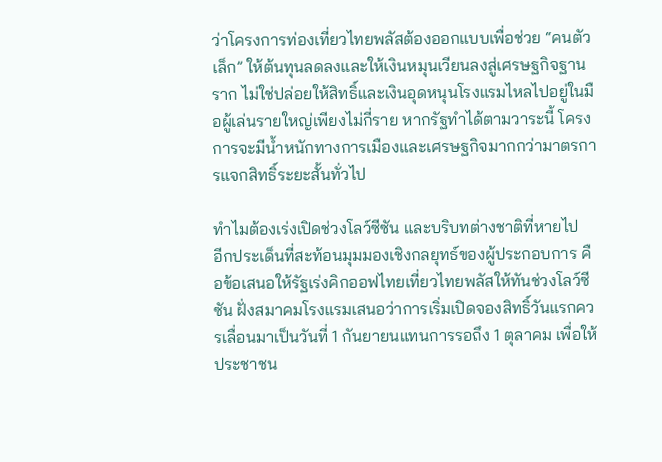ว่าโครงการท่องเที่ยวไทยพลัสต้องออกแบบเพื่อช่วย “คนตัวเล็ก” ให้ต้นทุนลดลงและให้เงินหมุนเวียนลงสู่เศรษฐกิจฐานราก ไม่ใช่ปล่อยให้สิทธิ์และเงินอุดหนุนโรงแรมไหลไปอยู่ในมือผู้เล่นรายใหญ่เพียงไม่กี่ราย หากรัฐทำได้ตามวาระนี้ โครงการจะมีน้ำหนักทางการเมืองและเศรษฐกิจมากกว่ามาตรการแจกสิทธิ์ระยะสั้นทั่วไป

ทำไมต้องเร่งเปิดช่วงโลว์ซีซัน และบริบทต่างชาติที่หายไป
อีกประเด็นที่สะท้อนมุมมองเชิงกลยุทธ์ของผู้ประกอบการ คือข้อเสนอให้รัฐเร่งคิกออฟไทยเที่ยวไทยพลัสให้ทันช่วงโลว์ซีซัน ฝั่งสมาคมโรงแรมเสนอว่าการเริ่มเปิดจองสิทธิ์วันแรกควรเลื่อนมาเป็นวันที่ 1 กันยายนแทนการรอถึง 1 ตุลาคม เพื่อให้ประชาชน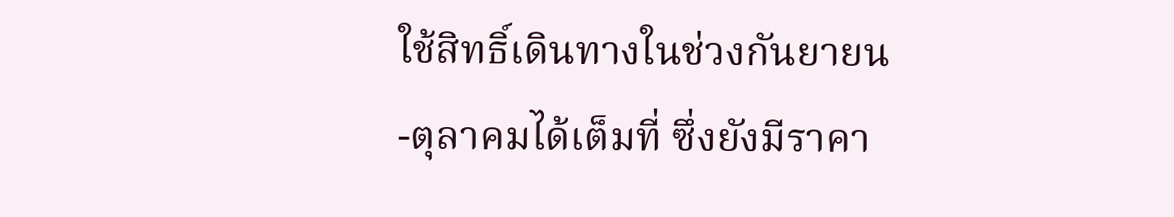ใช้สิทธิ์เดินทางในช่วงกันยายน-ตุลาคมได้เต็มที่ ซึ่งยังมีราคา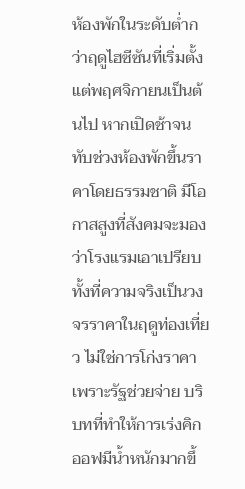ห้องพักในระดับต่ำกว่าฤดูไฮซีซันที่เริ่มตั้งแต่พฤศจิกายนเป็นต้นไป หากเปิดช้าจนทับช่วงห้องพักขึ้นราคาโดยธรรมชาติ มีโอกาสสูงที่สังคมจะมองว่าโรงแรมเอาเปรียบ ทั้งที่ความจริงเป็นวงจรราคาในฤดูท่องเที่ยว ไม่ใช่การโก่งราคาเพราะรัฐช่วยจ่าย บริบทที่ทำให้การเร่งคิกออฟมีน้ำหนักมากขึ้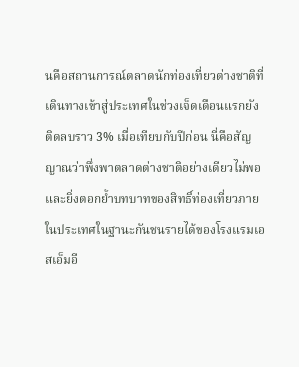นคือสถานการณ์ตลาดนักท่องเที่ยวต่างชาติที่เดินทางเข้าสู่ประเทศในช่วงเจ็ดเดือนแรกยังติดลบราว 3% เมื่อเทียบกับปีก่อน นี่คือสัญญาณว่าพึ่งพาตลาดต่างชาติอย่างเดียวไม่พอ และยิ่งตอกย้ำบทบาทของสิทธิ์ท่องเที่ยวภายในประเทศในฐานะกันชนรายได้ของโรงแรมเอสเอ็มอี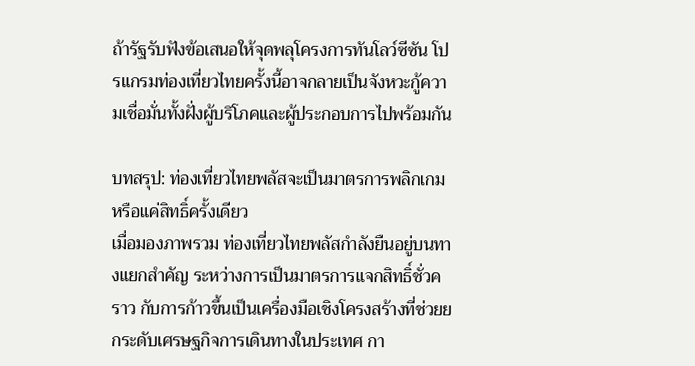ถ้ารัฐรับฟังข้อเสนอให้จุดพลุโครงการทันโลว์ซีซัน โปรแกรมท่องเที่ยวไทยครั้งนี้อาจกลายเป็นจังหวะกู้ความเชื่อมั่นทั้งฝั่งผู้บริโภคและผู้ประกอบการไปพร้อมกัน

บทสรุป: ท่องเที่ยวไทยพลัสจะเป็นมาตรการพลิกเกมหรือแค่สิทธิ์ครั้งเดียว
เมื่อมองภาพรวม ท่องเที่ยวไทยพลัสกำลังยืนอยู่บนทางแยกสำคัญ ระหว่างการเป็นมาตรการแจกสิทธิ์ชั่วคราว กับการก้าวขึ้นเป็นเครื่องมือเชิงโครงสร้างที่ช่วยยกระดับเศรษฐกิจการเดินทางในประเทศ กา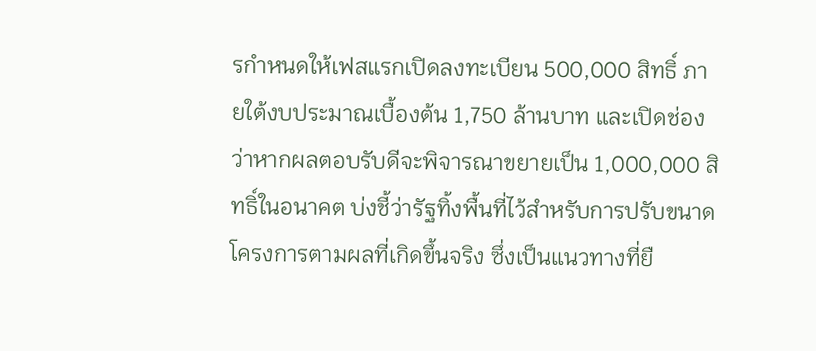รกำหนดให้เฟสแรกเปิดลงทะเบียน 500,000 สิทธิ์ ภายใต้งบประมาณเบื้องต้น 1,750 ล้านบาท และเปิดช่องว่าหากผลตอบรับดีจะพิจารณาขยายเป็น 1,000,000 สิทธิ์ในอนาคต บ่งชี้ว่ารัฐทิ้งพื้นที่ไว้สำหรับการปรับขนาดโครงการตามผลที่เกิดขึ้นจริง ซึ่งเป็นแนวทางที่ยื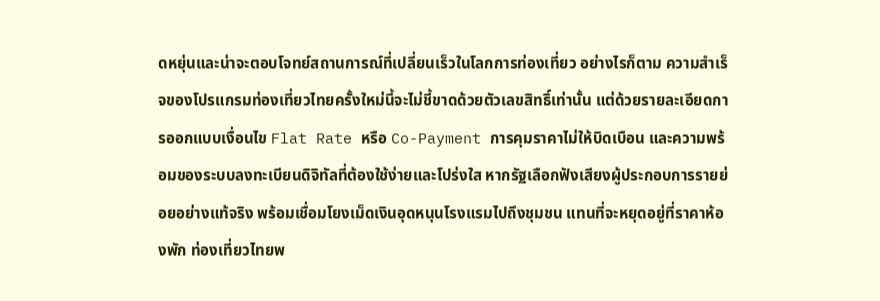ดหยุ่นและน่าจะตอบโจทย์สถานการณ์ที่เปลี่ยนเร็วในโลกการท่องเที่ยว อย่างไรก็ตาม ความสำเร็จของโปรแกรมท่องเที่ยวไทยครั้งใหม่นี้จะไม่ชี้ขาดด้วยตัวเลขสิทธิ์เท่านั้น แต่ด้วยรายละเอียดการออกแบบเงื่อนไข Flat Rate หรือ Co-Payment การคุมราคาไม่ให้บิดเบือน และความพร้อมของระบบลงทะเบียนดิจิทัลที่ต้องใช้ง่ายและโปร่งใส หากรัฐเลือกฟังเสียงผู้ประกอบการรายย่อยอย่างแท้จริง พร้อมเชื่อมโยงเม็ดเงินอุดหนุนโรงแรมไปถึงชุมชน แทนที่จะหยุดอยู่ที่ราคาห้องพัก ท่องเที่ยวไทยพ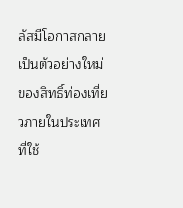ลัสมีโอกาสกลายเป็นตัวอย่างใหม่ของสิทธิ์ท่องเที่ยวภายในประเทศที่ใช้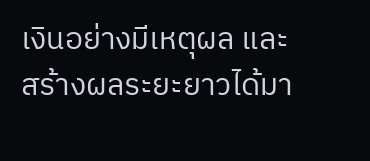เงินอย่างมีเหตุผล และสร้างผลระยะยาวได้มา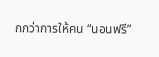กกว่าการให้คน “นอนฟรี”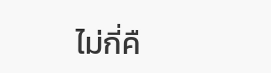ไม่กี่คื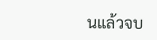นแล้วจบ